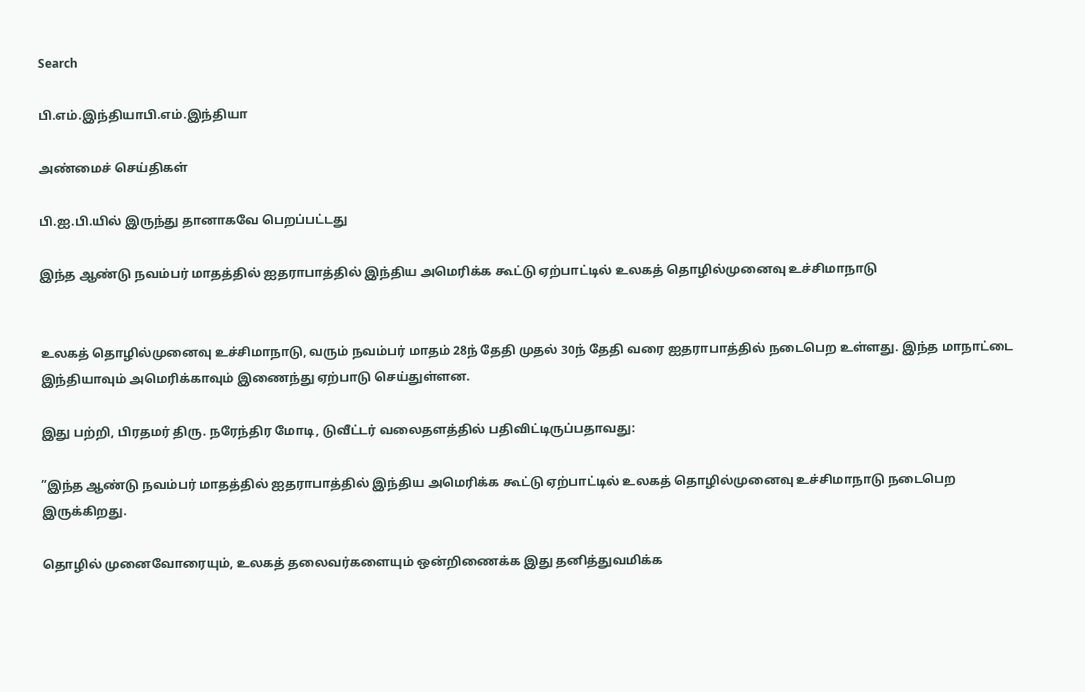Search

பி.எம்.இந்தியாபி.எம்.இந்தியா

அண்மைச் செய்திகள்

பி.ஐ.பி.யில் இருந்து தானாகவே பெறப்பட்டது

இந்த ஆண்டு நவம்பர் மாதத்தில் ஐதராபாத்தில் இந்திய அமெரிக்க கூட்டு ஏற்பாட்டில் உலகத் தொழில்முனைவு உச்சிமாநாடு


உலகத் தொழில்முனைவு உச்சிமாநாடு, வரும் நவம்பர் மாதம் 28ந் தேதி முதல் 30ந் தேதி வரை ஐதராபாத்தில் நடைபெற உள்ளது. இந்த மாநாட்டை இந்தியாவும் அமெரிக்காவும் இணைந்து ஏற்பாடு செய்துள்ளன.

இது பற்றி, பிரதமர் திரு. நரேந்திர மோடி, டுவீட்டர் வலைதளத்தில் பதிவிட்டிருப்பதாவது:

”இந்த ஆண்டு நவம்பர் மாதத்தில் ஐதராபாத்தில் இந்திய அமெரிக்க கூட்டு ஏற்பாட்டில் உலகத் தொழில்முனைவு உச்சிமாநாடு நடைபெற இருக்கிறது.

தொழில் முனைவோரையும், உலகத் தலைவர்களையும் ஒன்றிணைக்க இது தனித்துவமிக்க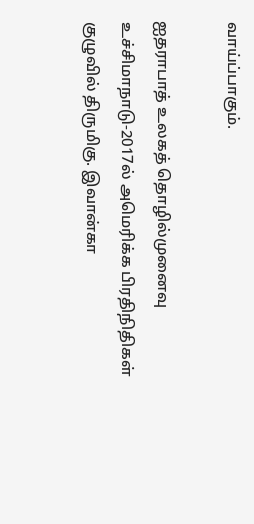வாய்ப்பாகும்.

ஐதராபாத் உலகத் தொழில்முனைவு உச்சிமாநாடு-2017ல் அமெரிக்க பிரதிநிதிகள் குழுவில் திருமிகு. இவான்கா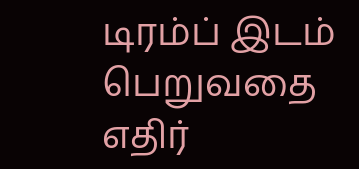டிரம்ப் இடம் பெறுவதை எதிர்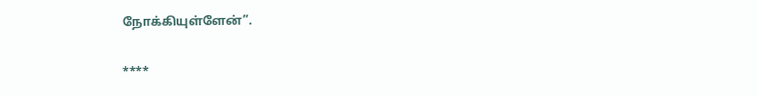நோக்கியுள்ளேன்”.

****